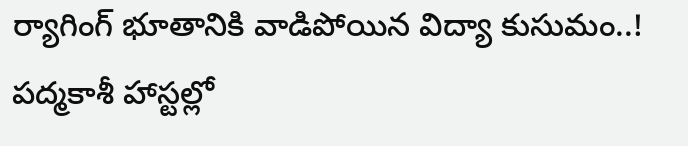ర్యాగింగ్ భూతానికి వాడిపోయిన విద్యా కుసుమం..!
పద్మకాశీ హాస్టల్లో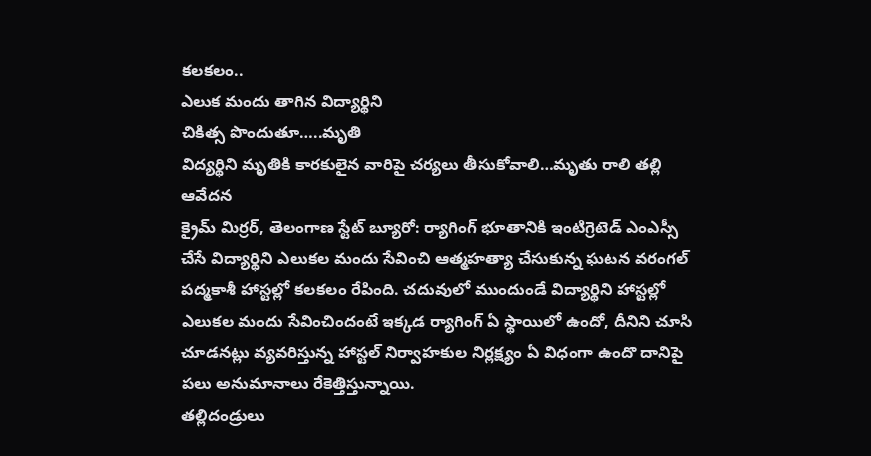కలకలం..
ఎలుక మందు తాగిన విద్యార్థిని
చికిత్స పొందుతూ…..మృతి
విద్యర్థిని మృతికి కారకులైన వారిపై చర్యలు తీసుకోవాలి…మృతు రాలి తల్లి ఆవేదన
క్రైమ్ మిర్రర్, తెలంగాణ స్టేట్ బ్యూరో: ర్యాగింగ్ భూతానికి ఇంటిగ్రెటెడ్ ఎంఎస్సీ చేసే విద్యార్థిని ఎలుకల మందు సేవించి ఆత్మహత్యా చేసుకున్న ఘటన వరంగల్ పద్మకాశీ హాస్టల్లో కలకలం రేపింది. చదువులో ముందుండే విద్యార్థిని హాస్టల్లో ఎలుకల మందు సేవించిందంటే ఇక్కడ ర్యాగింగ్ ఏ స్థాయిలో ఉందో, దీనిని చూసి చూడనట్లు వ్యవరిస్తున్న హాస్టల్ నిర్వాహకుల నిర్లక్ష్యం ఏ విధంగా ఉందొ దానిపై పలు అనుమానాలు రేకెత్తిస్తున్నాయి.
తల్లిదండ్రులు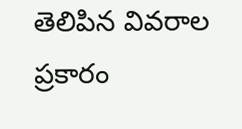తెలిపిన వివరాల ప్రకారం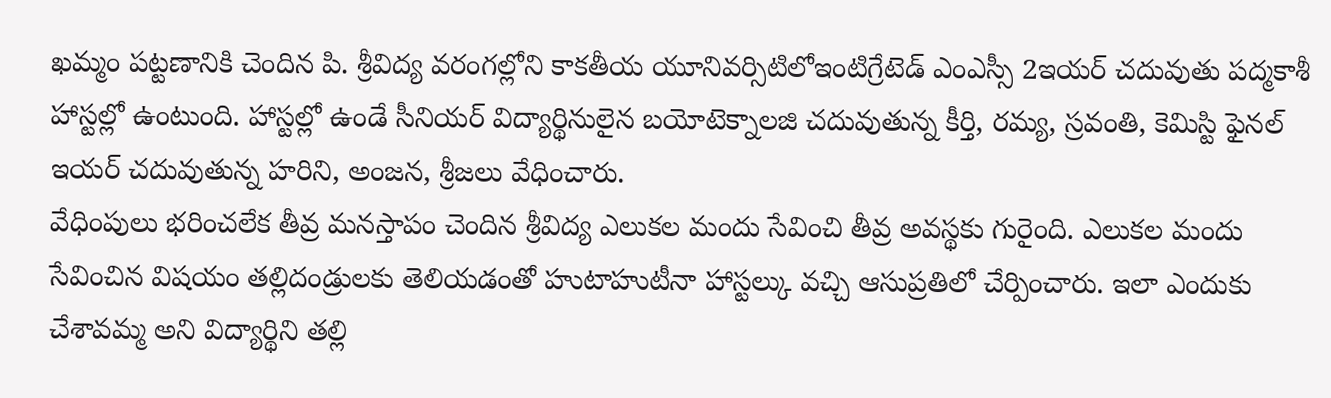ఖమ్మం పట్టణానికి చెందిన పి. శ్రీవిద్య వరంగల్లోని కాకతీయ యూనివర్సిటిలోఇంటిగ్రేటెడ్ ఎంఎస్సీ 2ఇయర్ చదువుతు పద్మకాశీ హాస్టల్లో ఉంటుంది. హాస్టల్లో ఉండే సీనియర్ విద్యార్థినులైన బయోటెక్నాలజి చదువుతున్న కీర్తి, రమ్య, స్రవంతి, కెమిస్టి ఫైనల్ ఇయర్ చదువుతున్న హరిని, అంజన, శ్రీజలు వేధించారు.
వేధింపులు భరించలేక తీవ్ర మనస్తాపం చెందిన శ్రీవిద్య ఎలుకల మందు సేవించి తీవ్ర అవస్థకు గురైంది. ఎలుకల మందు సేవించిన విషయం తల్లిదండ్రులకు తెలియడంతో హుటాహుటీనా హాస్టల్కు వచ్చి ఆసుప్రతిలో చేర్పించారు. ఇలా ఎందుకు చేశావమ్మ అని విద్యార్థిని తల్లి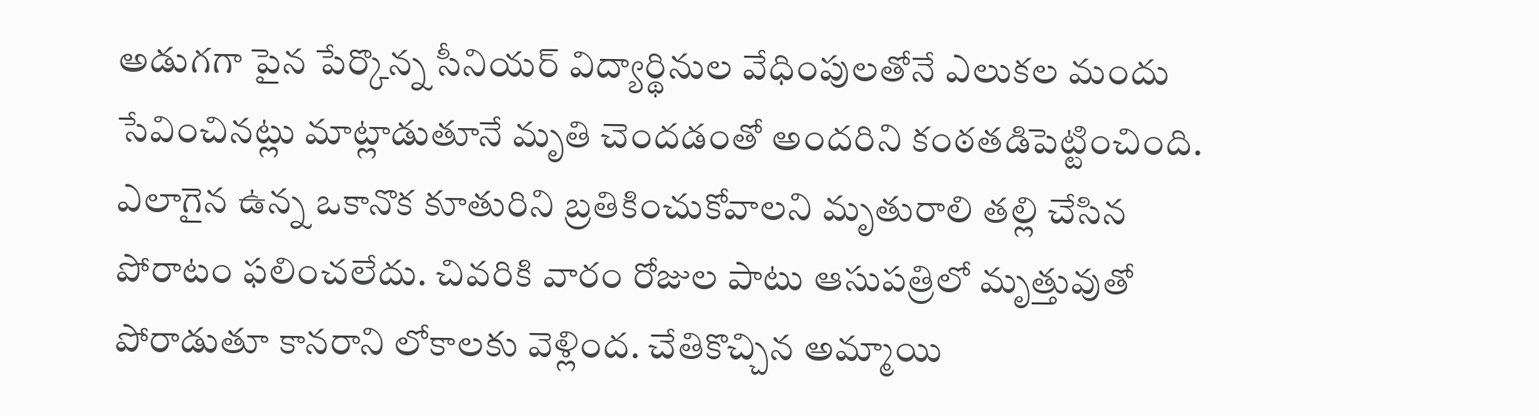అడుగగా పైన పేర్కొన్న సీనియర్ విద్యార్థినుల వేధింపులతోనే ఎలుకల మందు సేవించినట్లు మాట్లాడుతూనే మృతి చెందడంతో అందరిని కంఠతడిపెట్టించింది.
ఎలాగైన ఉన్న ఒకానొక కూతురిని బ్రతికించుకోవాలని మృతురాలి తల్లి చేసిన పోరాటం ఫలించలేదు. చివరికి వారం రోజుల పాటు ఆసుపత్రిలో మృత్తువుతో పోరాడుతూ కానరాని లోకాలకు వెళ్లింద. చేతికొచ్చిన అమ్మాయి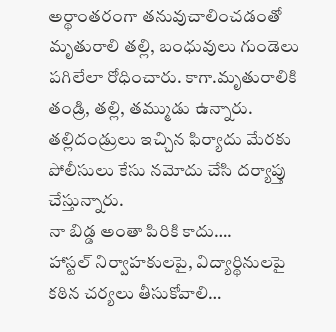అర్థాంతరంగా తనువుచాలించడంతో మృతురాలి తల్లి, బంధువులు గుండెలు పగిలేలా రోధించారు. కాగా.మృతురాలికి తండ్రి, తల్లి, తమ్ముడు ఉన్నారు. తల్లిదండ్రులు ఇచ్చిన ఫిర్యాదు మేరకు పోలీసులు కేసు నమోదు చేసి దర్యాప్తు చేస్తున్నారు.
నా బిడ్డ అంతా పిరికి కాదు….
హాస్టల్ నిర్వాహకులపై, విద్యార్థినులపై కఠిన చర్యలు తీసుకోవాలి…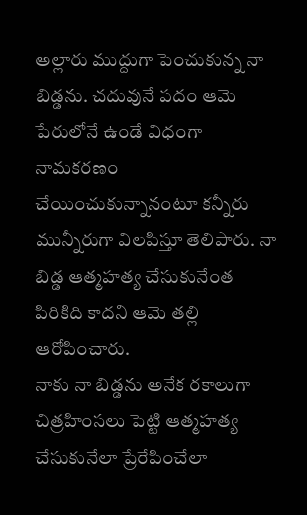అల్లారు ముద్దుగా పెంచుకున్న నా బిడ్డను. చదువునే పదం ఆమె పేరులోనే ఉండే విధంగా నామకరణం చేయించుకున్నానంటూ కన్నీరు మున్నీరుగా విలపిస్తూ తెలిపారు. నా బిడ్డ ఆత్మహత్య చేసుకునేంత పిరికిది కాదని ఆమె తల్లి ఆరోపించారు.
నాకు నా బిడ్డను అనేక రకాలుగా చిత్రహింసలు పెట్టి ఆత్మహత్య చేసుకునేలా ప్రేరేపించేలా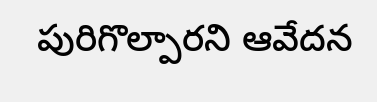పురిగొల్పారని ఆవేదన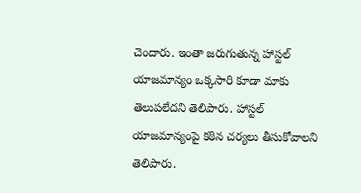చెందారు. ఇంతా జరుగుతున్న హాస్టల్ యాజమాన్యం ఒక్కసారి కూడా మాకు తెలుపలేదని తెలిపారు. హాస్టల్ యాజమాన్యంపై కఠిన చర్యలు తీసుకోవాలని తెలిపారు.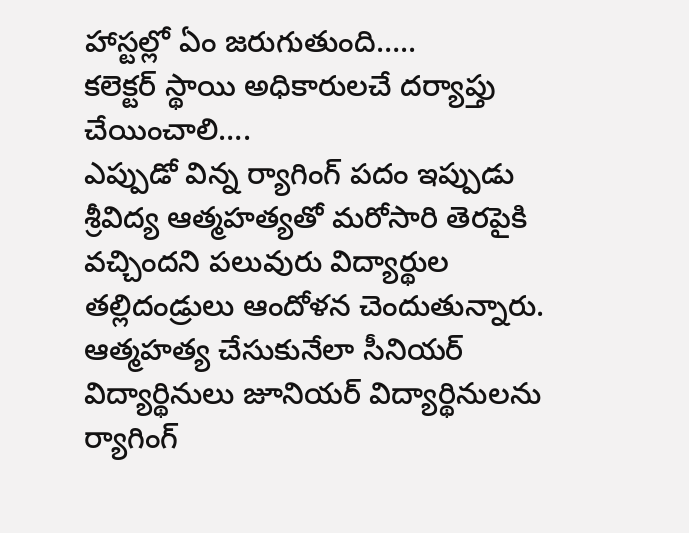హాస్టల్లో ఏం జరుగుతుంది…..
కలెక్టర్ స్థాయి అధికారులచే దర్యాప్తు చేయించాలి….
ఎప్పుడో విన్న ర్యాగింగ్ పదం ఇప్పుడు శ్రీవిద్య ఆత్మహత్యతో మరోసారి తెరపైకి వచ్చిందని పలువురు విద్యార్థుల తల్లిదండ్రులు ఆందోళన చెందుతున్నారు. ఆత్మహత్య చేసుకునేలా సీనియర్ విద్యార్థినులు జూనియర్ విద్యార్థినులను ర్యాగింగ్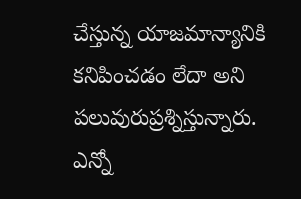చేస్తున్న యాజమాన్యానికి కనిపించడం లేదా అని పలువురుప్రశ్నిస్తున్నారు.
ఎన్నో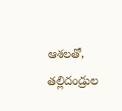ఆశలతో, తల్లిదండ్రుల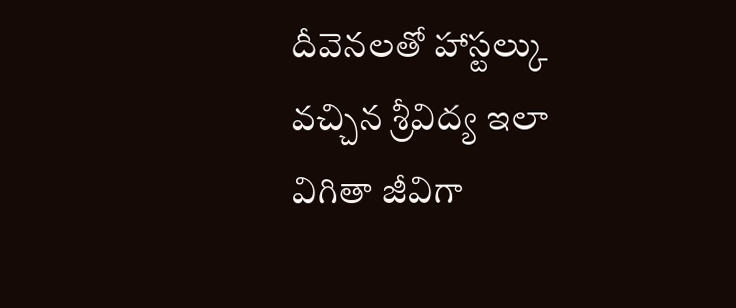దీవెనలతో హాస్టల్కు వచ్చిన శ్రీవిద్య ఇలా విగితా జీవిగా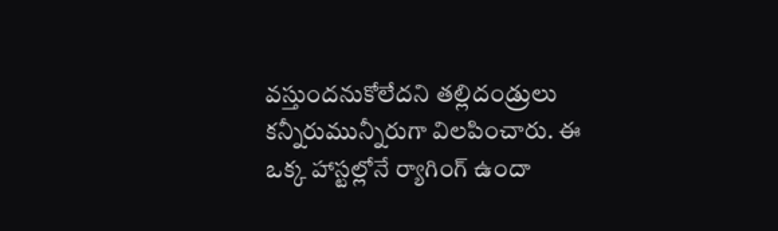వస్తుందనుకోలేదని తల్లిదండ్రులు కన్నీరుమున్నీరుగా విలపించారు. ఈ ఒక్క హాస్టల్లోనే ర్యాగింగ్ ఉందా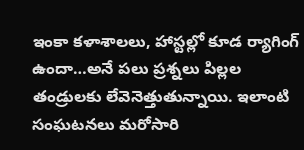ఇంకా కళాశాలలు, హాస్టల్లో కూడ ర్యాగింగ్ ఉందా…అనే పలు ప్రశ్నలు పిల్లల తండ్రులకు లేవెనెత్తుతున్నాయి. ఇలాంటి సంఘటనలు మరోసారి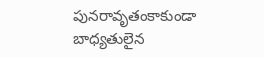పునరావృతంకాకుండా బాధ్యతులైన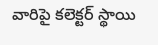వారిపై కలెక్టర్ స్థాయి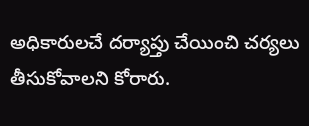అధికారులచే దర్యాప్తు చేయించి చర్యలు తీసుకోవాలని కోరారు.